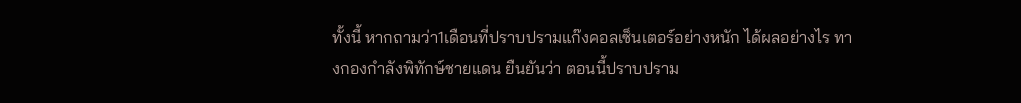ทั้งนี้ หากถามว่า1เดือนที่ปราบปรามแก๊งคอลเซ็นเตอร์อย่างหนัก ได้ผลอย่างไร ทางกองกำลังพิทักษ์ชายแดน ยืนยันว่า ตอนนี้ปราบปราม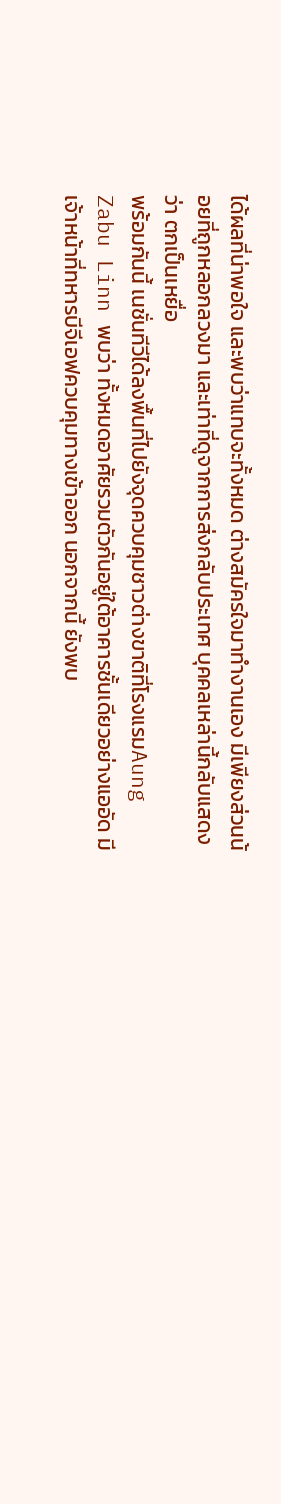ได้ผลที่น่าพอใจ และพบว่าแทบจะทั้งหมด ต่างสมัครใจมาทำงานเอง มีเพียงส่วนน้อยที่ถูกหลอกลวงมา และเท่าที่ดูจากการส่งกลับประเทศ บุคคลเหล่านี้กลับแสดงว่า ตกเป็นเหยื่อ
พร้อมกันนี้ เนชั่นทีวีได้ลงพื้นที่ไปยังจุดควบคุมชาวต่างขาติที่โรงแรมAung Zabu Linn พบว่า ทั้งหมดอาศัยรวมตัวกันอยู่ใต้อาคารชั้นเดียวอย่างแออัด มีเจ้าหน้าที่ทหารบีจีเอฟควบคุมทางเข้าออก นอกจากนี้ ยังพบ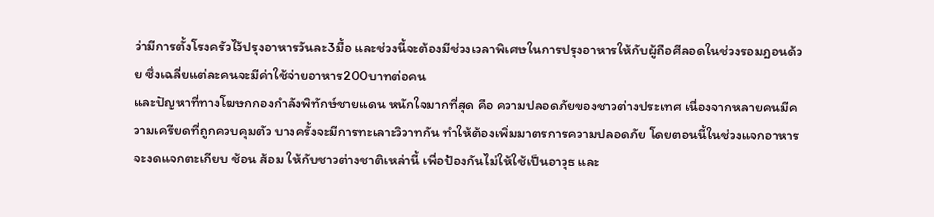ว่ามีการตั้งโรงครัวไว้ปรุงอาหารวันละ3มื้อ และช่วงนี้จะต้องมีช่วงเวลาพิเศษในการปรุงอาหารให้กับผู้ถือศีลอดในช่วงรอมฎอนด้วย ซึ่งเฉลี่ยแต่ละคนจะมีค่าใช้จ่ายอาหาร200บาทต่อคน
และปัญหาที่ทางโฆษกกองกำลังพิทักษ์ชายแดน หนักใจมากที่สุด คือ ความปลอดภัยของชาวต่างประเทศ เนื่องจากหลายคนมีความเครียดที่ถูกควบคุมตัว บางครั้งจะมีการทะเลาะวิวาทกัน ทำให้ต้องเพิ่มมาตรการความปลอดภัย โดยตอนนี้ในช่วงแจกอาหารจะงดแจกตะเกียบ ช้อน ส้อม ให้กับชาวต่างชาติเหล่านี้ เพื่อป้องกันไม่ให้ใช้เป็นอาวุธ และ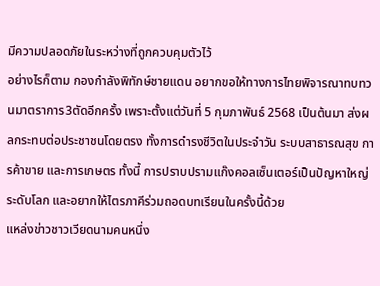มีความปลอดภัยในระหว่างที่ถูกควบคุมตัวไว้
อย่างไรก็ตาม กองกำลังพิทักษ์ชายแดน อยากขอให้ทางการไทยพิจารณาทบทวนมาตราการ3ตัดอีกครั้ง เพราะตั้งแต่วันที่ 5 กุมภาพันธ์ 2568 เป็นต้นมา ส่งผลกระทบต่อประชาชนโดยตรง ทั้งการดำรงชีวิตในประจำวัน ระบบสาธารณสุข การค้าขาย และการเกษตร ทั้งนี้ การปราบปรามแก๊งคอลเซ็นเตอร์เป็นปัญหาใหญ่ระดับโลก และอยากให้ไตรภาคีร่วมถอดบทเรียนในครั้งนี้ด้วย
แหล่งข่าวชาวเวียดนามคนหนึ่ง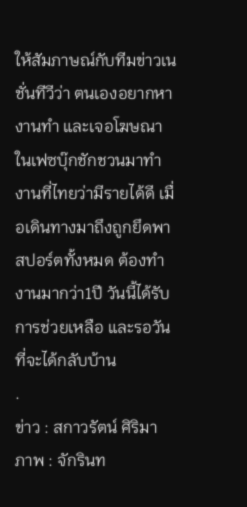ให้สัมภาษณ์กับทีมข่าวเนชั่นทีวีว่า ตนเองอยากหางานทำ และเจอโฆษณาในเฟซบุ๊กชักชวนมาทำงานที่ไทยว่ามีรายได้ดี เมื่อเดินทางมาถึงถูกยึดพาสปอร์ตทั้งหมด ต้องทำงานมากว่า1ปี วันนี้ได้รับการช่วยเหลือ และรอวันที่จะได้กลับบ้าน
.
ข่าว : สกาวรัตน์ ศิริมา
ภาพ : จักรินท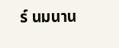ร์ นมนาน